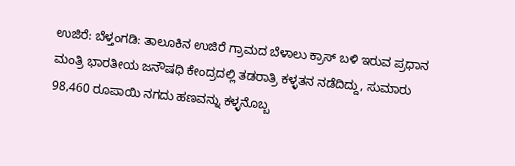ಉಜಿರೆ: ಬೆಳ್ತಂಗಡಿ: ತಾಲೂಕಿನ ಉಜಿರೆ ಗ್ರಾಮದ ಬೆಳಾಲು ಕ್ರಾಸ್ ಬಳಿ ಇರುವ ಪ್ರಧಾನ ಮಂತ್ರಿ ಭಾರತೀಯ ಜನೌಷಧಿ ಕೇಂದ್ರದಲ್ಲಿ ತಡರಾತ್ರಿ ಕಳ್ಳತನ ನಡೆದಿದ್ದು, ಸುಮಾರು 98,460 ರೂಪಾಯಿ ನಗದು ಹಣವನ್ನು ಕಳ್ಳನೊಬ್ಬ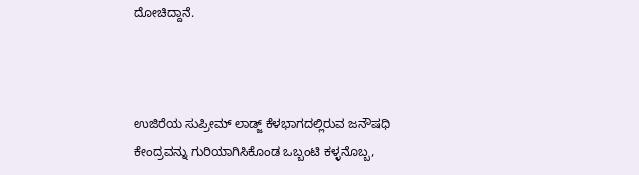ದೋಚಿದ್ದಾನೆ.



ಉಜಿರೆಯ ಸುಪ್ರೀಮ್ ಲಾಡ್ಜ್ ಕೆಳಭಾಗದಲ್ಲಿರುವ ಜನೌಷಧಿ ಕೇಂದ್ರವನ್ನು ಗುರಿಯಾಗಿಸಿಕೊಂಡ ಒಬ್ಬಂಟಿ ಕಳ್ಳನೊಬ್ಬ,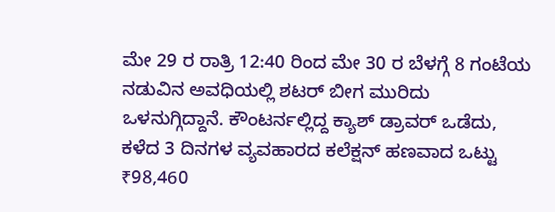ಮೇ 29 ರ ರಾತ್ರಿ 12:40 ರಿಂದ ಮೇ 30 ರ ಬೆಳಗ್ಗೆ 8 ಗಂಟೆಯ ನಡುವಿನ ಅವಧಿಯಲ್ಲಿ ಶಟರ್ ಬೀಗ ಮುರಿದು ಒಳನುಗ್ಗಿದ್ದಾನೆ. ಕೌಂಟರ್ನಲ್ಲಿದ್ದ ಕ್ಯಾಶ್ ಡ್ರಾವರ್ ಒಡೆದು, ಕಳೆದ 3 ದಿನಗಳ ವ್ಯವಹಾರದ ಕಲೆಕ್ಷನ್ ಹಣವಾದ ಒಟ್ಟು ₹98,460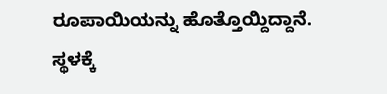ರೂಪಾಯಿಯನ್ನು ಹೊತ್ತೊಯ್ದಿದ್ದಾನೆ.
ಸ್ಥಳಕ್ಕೆ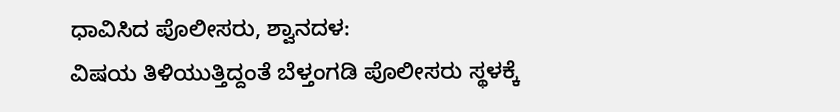ಧಾವಿಸಿದ ಪೊಲೀಸರು, ಶ್ವಾನದಳ:
ವಿಷಯ ತಿಳಿಯುತ್ತಿದ್ದಂತೆ ಬೆಳ್ತಂಗಡಿ ಪೊಲೀಸರು ಸ್ಥಳಕ್ಕೆ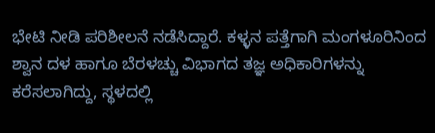ಭೇಟಿ ನೀಡಿ ಪರಿಶೀಲನೆ ನಡೆಸಿದ್ದಾರೆ. ಕಳ್ಳನ ಪತ್ತೆಗಾಗಿ ಮಂಗಳೂರಿನಿಂದ ಶ್ವಾನ ದಳ ಹಾಗೂ ಬೆರಳಚ್ಚು ವಿಭಾಗದ ತಜ್ಞ ಅಧಿಕಾರಿಗಳನ್ನು ಕರೆಸಲಾಗಿದ್ದು, ಸ್ಥಳದಲ್ಲಿ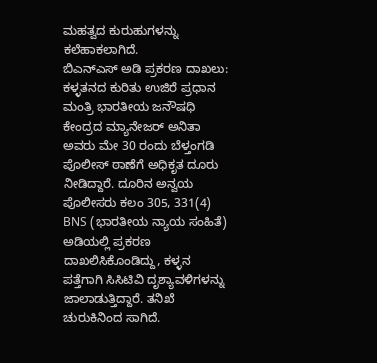ಮಹತ್ವದ ಕುರುಹುಗಳನ್ನು ಕಲೆಹಾಕಲಾಗಿದೆ.
ಬಿಎನ್ಎಸ್ ಅಡಿ ಪ್ರಕರಣ ದಾಖಲು:
ಕಳ್ಳತನದ ಕುರಿತು ಉಜಿರೆ ಪ್ರಧಾನ ಮಂತ್ರಿ ಭಾರತೀಯ ಜನೌಷಧಿ ಕೇಂದ್ರದ ಮ್ಯಾನೇಜರ್ ಅನಿತಾ ಅವರು ಮೇ 30 ರಂದು ಬೆಳ್ತಂಗಡಿ ಪೊಲೀಸ್ ಠಾಣೆಗೆ ಅಧಿಕೃತ ದೂರು ನೀಡಿದ್ದಾರೆ. ದೂರಿನ ಅನ್ವಯ ಪೊಲೀಸರು ಕಲಂ 305, 331(4) BNS (ಭಾರತೀಯ ನ್ಯಾಯ ಸಂಹಿತೆ) ಅಡಿಯಲ್ಲಿ ಪ್ರಕರಣ ದಾಖಲಿಸಿಕೊಂಡಿದ್ದು, ಕಳ್ಳನ ಪತ್ತೆಗಾಗಿ ಸಿಸಿಟಿವಿ ದೃಶ್ಯಾವಳಿಗಳನ್ನು ಜಾಲಾಡುತ್ತಿದ್ದಾರೆ. ತನಿಖೆ ಚುರುಕಿನಿಂದ ಸಾಗಿದೆ.